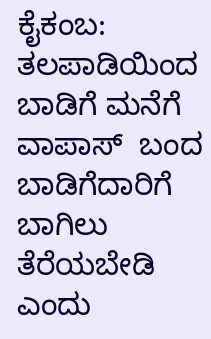ಕೈಕಂಬ: ತಲಪಾಡಿಯಿಂದ ಬಾಡಿಗೆ ಮನೆಗೆ ವಾಪಾಸ್  ಬಂದ ಬಾಡಿಗೆದಾರಿಗೆ ಬಾಗಿಲು ತೆರೆಯಬೇಡಿ ಎಂದು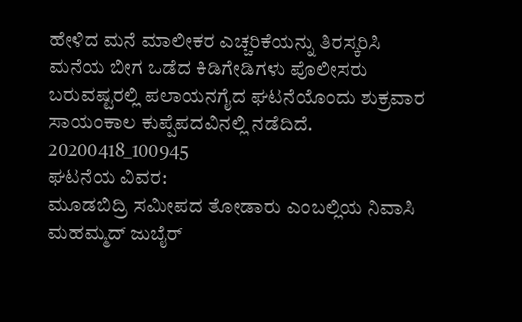ಹೇಳಿದ ಮನೆ ಮಾಲೀಕರ ಎಚ್ಚರಿಕೆಯನ್ನು ತಿರಸ್ಕರಿಸಿ ಮನೆಯ ಬೀಗ ಒಡೆದ ಕಿಡಿಗೇಡಿಗಳು ಪೊಲೀಸರು ಬರುವಷ್ಟರಲ್ಲಿ ಪಲಾಯನಗೈದ ಘಟನೆಯೊಂದು ಶುಕ್ರವಾರ ಸಾಯಂಕಾಲ ಕುಪ್ಪೆಪದವಿನಲ್ಲಿ ನಡೆದಿದೆ. 20200418_100945
ಘಟನೆಯ ವಿವರ:
ಮೂಡಬಿದ್ರಿ ಸಮೀಪದ ತೋಡಾರು ಎಂಬಲ್ಲಿಯ ನಿವಾಸಿ ಮಹಮ್ಮದ್ ಜುಬೈರ್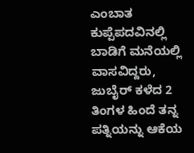ಎಂಬಾತ ಕುಪ್ಪೆಪದವಿನಲ್ಲಿ ಬಾಡಿಗೆ ಮನೆಯಲ್ಲಿ ವಾಸವಿದ್ದರು, ಜುಬೈರ್ ಕಳೆದ 2 ತಿಂಗಳ ಹಿಂದೆ ತನ್ನ ಪತ್ನಿಯನ್ನು ಆಕೆಯ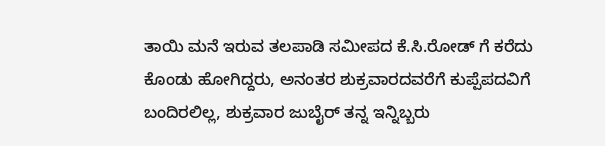ತಾಯಿ ಮನೆ ಇರುವ ತಲಪಾಡಿ ಸಮೀಪದ ಕೆ.ಸಿ.ರೋಡ್ ಗೆ ಕರೆದು ಕೊಂಡು ಹೋಗಿದ್ದರು, ಅನಂತರ ಶುಕ್ರವಾರದವರೆಗೆ ಕುಪ್ಪೆಪದವಿಗೆ ಬಂದಿರಲಿಲ್ಲ, ಶುಕ್ರವಾರ ಜುಬೈರ್ ತನ್ನ ಇನ್ನಿಬ್ಬರು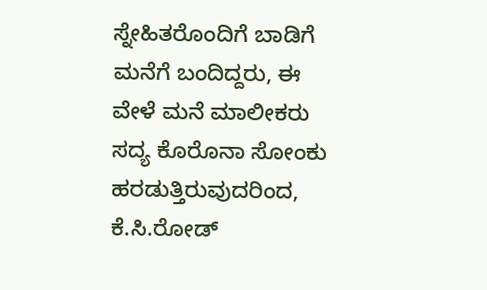ಸ್ನೇಹಿತರೊಂದಿಗೆ ಬಾಡಿಗೆ ಮನೆಗೆ ಬಂದಿದ್ದರು, ಈ ವೇಳೆ ಮನೆ ಮಾಲೀಕರು ಸದ್ಯ ಕೊರೊನಾ ಸೋಂಕು ಹರಡುತ್ತಿರುವುದರಿಂದ,  ಕೆ.ಸಿ.ರೋಡ್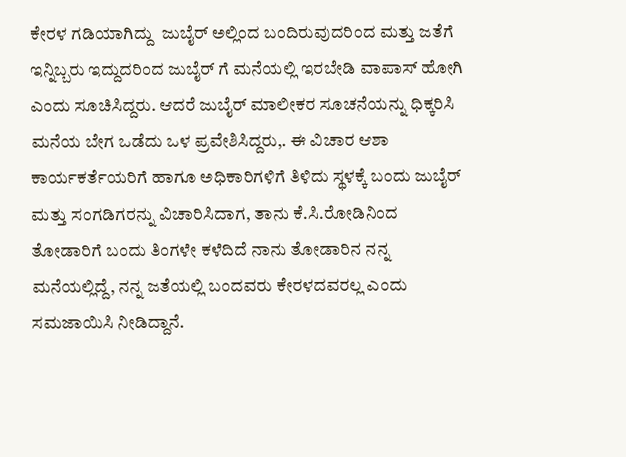ಕೇರಳ ಗಡಿಯಾಗಿದ್ದು  ಜುಬೈರ್ ಅಲ್ಲಿಂದ ಬಂದಿರುವುದರಿಂದ ಮತ್ತು ಜತೆಗೆ ಇನ್ನಿಬ್ಬರು ಇದ್ದುದರಿಂದ ಜುಬೈರ್ ಗೆ ಮನೆಯಲ್ಲಿ ಇರಬೇಡಿ ವಾಪಾಸ್ ಹೋಗಿ ಎಂದು ಸೂಚಿಸಿದ್ದರು. ಆದರೆ ಜುಬೈರ್ ಮಾಲೀಕರ ಸೂಚನೆಯನ್ನು ಧಿಕ್ಕರಿಸಿ ಮನೆಯ ಬೇಗ ಒಡೆದು ಒಳ ಪ್ರವೇಶಿಸಿದ್ದರು,. ಈ ವಿಚಾರ ಆಶಾ ಕಾರ್ಯಕರ್ತೆಯರಿಗೆ ಹಾಗೂ ಅಧಿಕಾರಿಗಳಿಗೆ ತಿಳಿದು ಸ್ಥಳಕ್ಕೆ ಬಂದು ಜುಬೈರ್ ಮತ್ತು ಸಂಗಡಿಗರನ್ನು ವಿಚಾರಿಸಿದಾಗ, ತಾನು ಕೆ.ಸಿ.ರೋಡಿನಿಂದ ತೋಡಾರಿಗೆ ಬಂದು ತಿಂಗಳೇ ಕಳೆದಿದೆ ನಾನು ತೋಡಾರಿನ ನನ್ನ ಮನೆಯಲ್ಲಿದ್ದೆ, ನನ್ನ ಜತೆಯಲ್ಲಿ ಬಂದವರು ಕೇರಳದವರಲ್ಲ ಎಂದು ಸಮಜಾಯಿಸಿ ನೀಡಿದ್ದಾನೆ.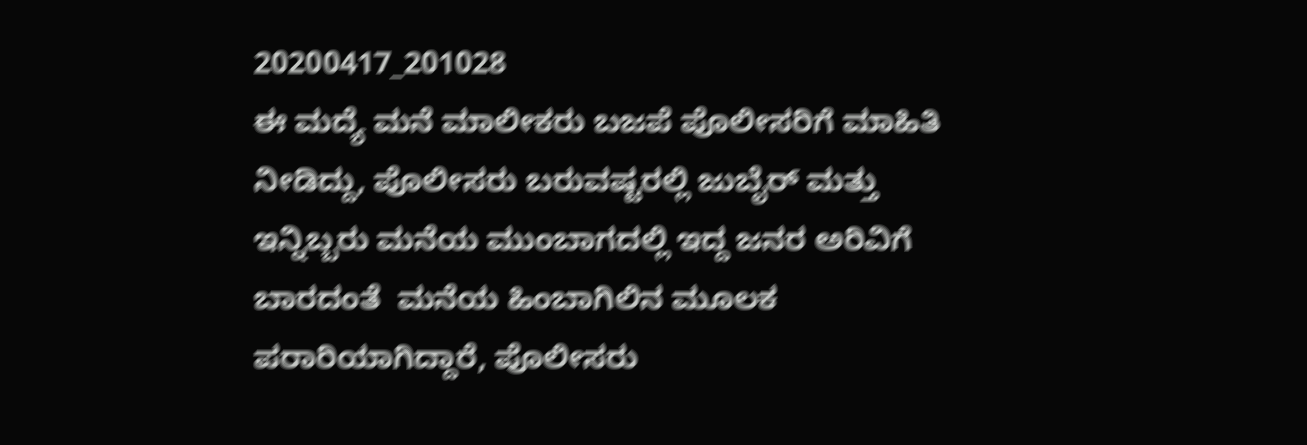20200417_201028
ಈ ಮದ್ಯೆ ಮನೆ ಮಾಲೀಕರು ಬಜಪೆ ಪೊಲೀಸರಿಗೆ ಮಾಹಿತಿ ನೀಡಿದ್ದು, ಪೊಲೀಸರು ಬರುವಷ್ಟರಲ್ಲಿ ಜುಬೈರ್ ಮತ್ತು ಇನ್ನಿಬ್ಬರು ಮನೆಯ ಮುಂಬಾಗದಲ್ಲಿ ಇದ್ದ ಜನರ ಅರಿವಿಗೆ ಬಾರದಂತೆ  ಮನೆಯ ಹಿಂಬಾಗಿಲಿನ ಮೂಲಕ ಪರಾರಿಯಾಗಿದ್ದಾರೆ, ಪೊಲೀಸರು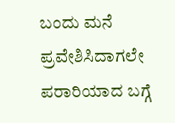ಬಂದು ಮನೆ ಪ್ರವೇಶಿಸಿದಾಗಲೇ  ಪರಾರಿಯಾದ ಬಗ್ಗೆ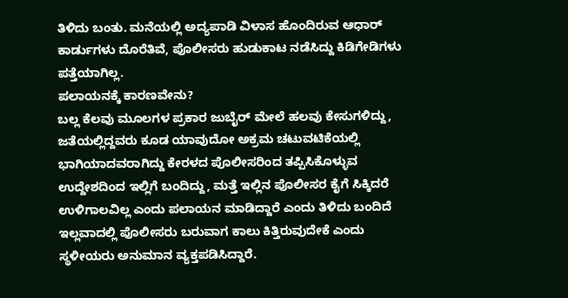ತಿಳಿದು ಬಂತು. ಮನೆಯಲ್ಲಿ ಅದ್ಯಪಾಡಿ ವಿಳಾಸ ಹೊಂದಿರುವ ಆಧಾರ್ ಕಾರ್ಡುಗಳು ದೊರೆತಿವೆ, ಪೊಲೀಸರು ಹುಡುಕಾಟ ನಡೆಸಿದ್ದು ಕಿಡಿಗೇಡಿಗಳು ಪತ್ತೆಯಾಗಿಲ್ಲ.
ಪಲಾಯನಕ್ಕೆ ಕಾರಣವೇನು?
ಬಲ್ಲ ಕೆಲವು ಮೂಲಗಳ ಪ್ರಕಾರ ಜುಬೈರ್ ಮೇಲೆ ಹಲವು ಕೇಸುಗಳಿದ್ದು, ಜತೆಯಲ್ಲಿದ್ದವರು ಕೂಡ ಯಾವುದೋ ಅಕ್ರಮ ಚಟುವಟಿಕೆಯಲ್ಲಿ ಭಾಗಿಯಾದವರಾಗಿದ್ದು ಕೇರಳದ ಪೊಲೀಸರಿಂದ ತಪ್ಪಿಸಿಕೊಳ್ಳುವ ಉದ್ದೇಶದಿಂದ ಇಲ್ಲಿಗೆ ಬಂದಿದ್ದು, ಮತ್ತೆ ಇಲ್ಲಿನ ಪೊಲೀಸರ ಕೈಗೆ ಸಿಕ್ಕಿದರೆ ಉಳಿಗಾಲವಿಲ್ಲ ಎಂದು ಪಲಾಯನ ಮಾಡಿದ್ದಾರೆ ಎಂದು ತಿಳಿದು ಬಂದಿದೆ ಇಲ್ಲವಾದಲ್ಲಿ ಪೊಲೀಸರು ಬರುವಾಗ ಕಾಲು ಕಿತ್ತಿರುವುದೇಕೆ ಎಂದು   ಸ್ಥಳೀಯರು ಅನುಮಾನ ವ್ಯಕ್ತಪಡಿಸಿದ್ದಾರೆ.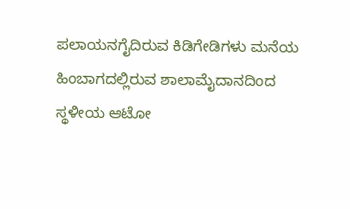ಪಲಾಯನಗೈದಿರುವ ಕಿಡಿಗೇಡಿಗಳು ಮನೆಯ ಹಿಂಬಾಗದಲ್ಲಿರುವ ಶಾಲಾಮೈದಾನದಿಂದ ಸ್ಥಳೀಯ ಆಟೋ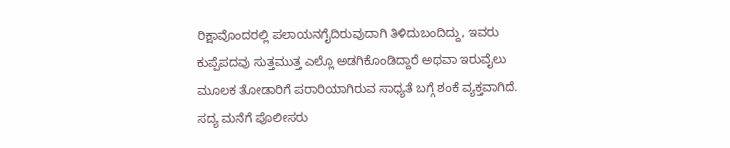ರಿಕ್ಷಾವೊಂದರಲ್ಲಿ ಪಲಾಯನಗೈದಿರುವುದಾಗಿ ತಿಳಿದುಬಂದಿದ್ದು, ಇವರು   ಕುಪ್ಪೆಪದವು ಸುತ್ತಮುತ್ತ ಎಲ್ಲೊ ಅಡಗಿಕೊಂಡಿದ್ದಾರೆ ಅಥವಾ ಇರುವೈಲು ಮೂಲಕ ತೋಡಾರಿಗೆ ಪರಾರಿಯಾಗಿರುವ ಸಾಧ್ಯತೆ ಬಗ್ಗೆ ಶಂಕೆ ವ್ಯಕ್ತವಾಗಿದೆ.  ಸದ್ಯ ಮನೆಗೆ ಪೊಲೀಸರು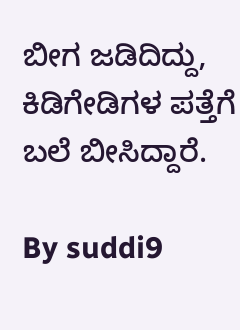ಬೀಗ ಜಡಿದಿದ್ದು, ಕಿಡಿಗೇಡಿಗಳ ಪತ್ತೆಗೆ ಬಲೆ ಬೀಸಿದ್ದಾರೆ.

By suddi9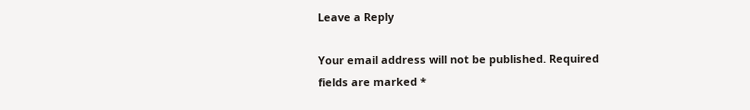Leave a Reply

Your email address will not be published. Required fields are marked *